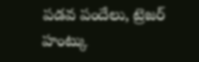పడవ పందేలు, ట్రెజర్ హంట్కు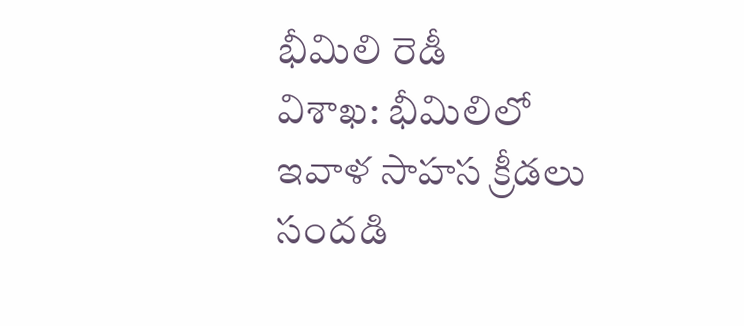భీమిలి రెడీ
విశాఖ: భీమిలిలో ఇవాళ సాహస క్రీడలు సందడి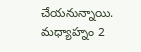చేయనున్నాయి. మధ్యాహ్నం 2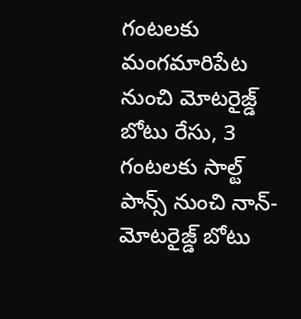గంటలకు మంగమారిపేట నుంచి మోటరైజ్డ్ బోటు రేసు, 3 గంటలకు సాల్ట్ పాన్స్ నుంచి నాన్-మోటరైజ్డ్ బోటు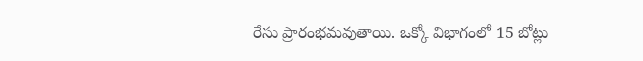రేసు ప్రారంభమవుతాయి. ఒక్కో విభాగంలో 15 బోట్లు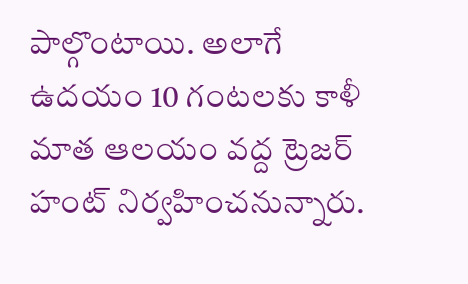పాల్గొంటాయి. అలాగే ఉదయం 10 గంటలకు కాళీ మాత ఆలయం వద్ద ట్రెజర్ హంట్ నిర్వహించనున్నారు.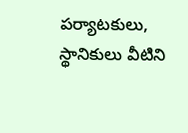పర్యాటకులు, స్థానికులు వీటిని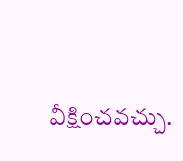వీక్షించవచ్చు.